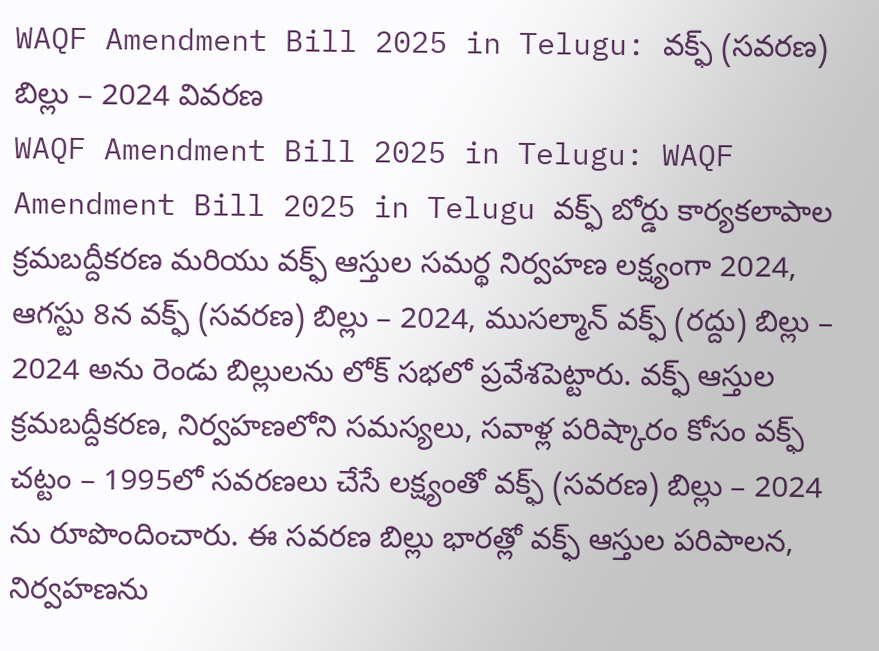WAQF Amendment Bill 2025 in Telugu: వక్ఫ్ (సవరణ) బిల్లు – 2024 వివరణ
WAQF Amendment Bill 2025 in Telugu: WAQF Amendment Bill 2025 in Telugu వక్ఫ్ బోర్డు కార్యకలాపాల క్రమబద్దీకరణ మరియు వక్ఫ్ ఆస్తుల సమర్థ నిర్వహణ లక్ష్యంగా 2024, ఆగస్టు 8న వక్ఫ్ (సవరణ) బిల్లు – 2024, ముసల్మాన్ వక్ఫ్ (రద్దు) బిల్లు – 2024 అను రెండు బిల్లులను లోక్ సభలో ప్రవేశపెట్టారు. వక్ఫ్ ఆస్తుల క్రమబద్దీకరణ, నిర్వహణలోని సమస్యలు, సవాళ్ల పరిష్కారం కోసం వక్ఫ్ చట్టం – 1995లో సవరణలు చేసే లక్ష్యంతో వక్ఫ్ (సవరణ) బిల్లు – 2024 ను రూపొందించారు. ఈ సవరణ బిల్లు భారత్లో వక్ఫ్ ఆస్తుల పరిపాలన, నిర్వహణను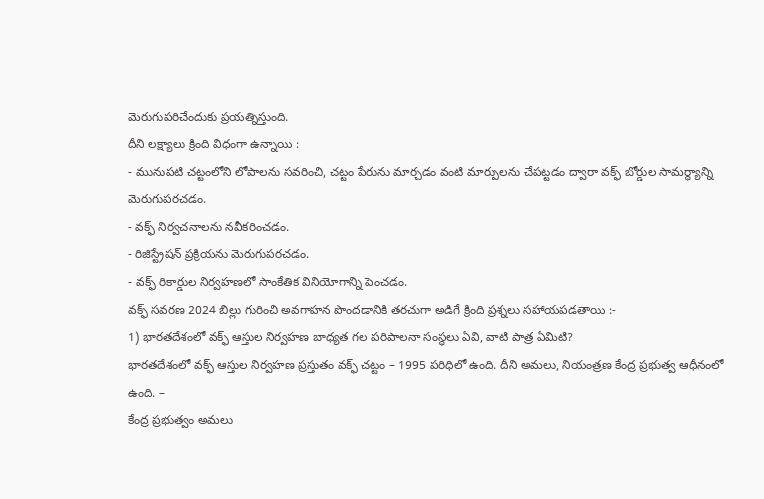మెరుగుపరిచేందుకు ప్రయత్నిస్తుంది.
దీని లక్ష్యాలు క్రింది విధంగా ఉన్నాయి :
- మునుపటి చట్టంలోని లోపాలను సవరించి, చట్టం పేరును మార్చడం వంటి మార్పులను చేపట్టడం ద్వారా వక్ఫ్ బోర్డుల సామర్థ్యాన్ని మెరుగుపరచడం.
- వక్ఫ్ నిర్వచనాలను నవీకరించడం.
- రిజిస్ట్రేషన్ ప్రక్రియను మెరుగుపరచడం.
- వక్ఫ్ రికార్డుల నిర్వహణలో సాంకేతిక వినియోగాన్ని పెంచడం.
వక్ఫ్ సవరణ 2024 బిల్లు గురించి అవగాహన పొందడానికి తరచుగా అడిగే క్రింది ప్రశ్నలు సహాయపడతాయి :-
1) భారతదేశంలో వక్ఫ్ ఆస్తుల నిర్వహణ బాధ్యత గల పరిపాలనా సంస్థలు ఏవి, వాటి పాత్ర ఏమిటి?
భారతదేశంలో వక్ఫ్ ఆస్తుల నిర్వహణ ప్రస్తుతం వక్ఫ్ చట్టం – 1995 పరిధిలో ఉంది. దీని అమలు, నియంత్రణ కేంద్ర ప్రభుత్వ ఆధీనంలో ఉంది. –
కేంద్ర ప్రభుత్వం అమలు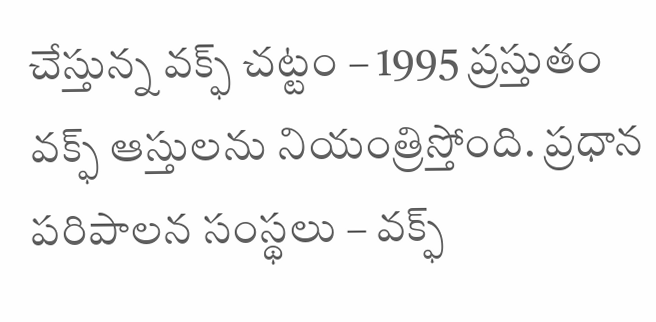చేస్తున్న వక్ఫ్ చట్టం – 1995 ప్రస్తుతం వక్ఫ్ ఆస్తులను నియంత్రిస్తోంది. ప్రధాన పరిపాలన సంస్థలు – వక్ఫ్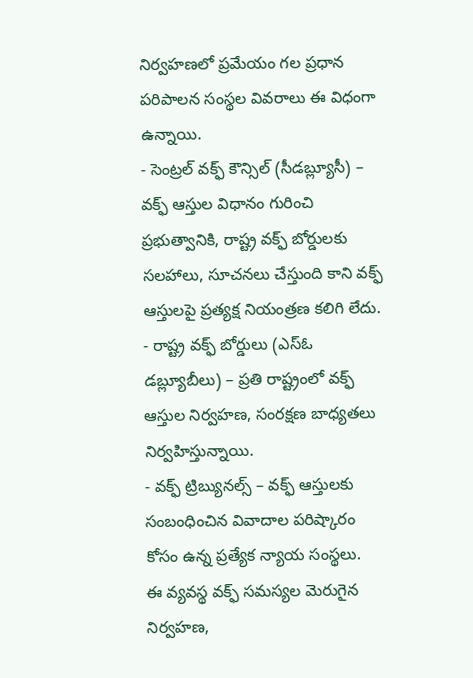నిర్వహణలో ప్రమేయం గల ప్రధాన పరిపాలన సంస్థల వివరాలు ఈ విధంగా ఉన్నాయి.
- సెంట్రల్ వక్ఫ్ కౌన్సిల్ (సీడబ్ల్యూసీ) – వక్ఫ్ ఆస్తుల విధానం గురించి ప్రభుత్వానికి, రాష్ట్ర వక్ఫ్ బోర్డులకు సలహాలు, సూచనలు చేస్తుంది కాని వక్ఫ్ ఆస్తులపై ప్రత్యక్ష నియంత్రణ కలిగి లేదు.
- రాష్ట్ర వక్ఫ్ బోర్డులు (ఎస్ఓ డబ్ల్యూబీలు) – ప్రతి రాష్ట్రంలో వక్ఫ్ ఆస్తుల నిర్వహణ, సంరక్షణ బాధ్యతలు నిర్వహిస్తున్నాయి.
- వక్ఫ్ ట్రిబ్యునల్స్ – వక్ఫ్ ఆస్తులకు సంబంధించిన వివాదాల పరిష్కారం కోసం ఉన్న ప్రత్యేక న్యాయ సంస్థలు.
ఈ వ్యవస్థ వక్ఫ్ సమస్యల మెరుగైన నిర్వహణ,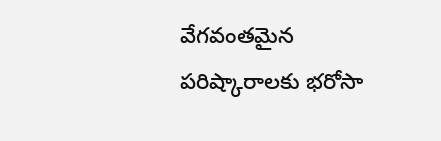వేగవంతమైన పరిష్కారాలకు భరోసా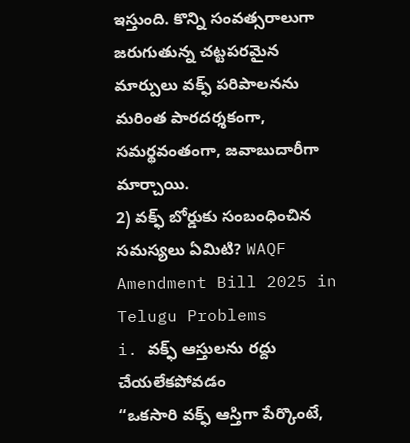ఇస్తుంది. కొన్ని సంవత్సరాలుగా జరుగుతున్న చట్టపరమైన మార్పులు వక్ఫ్ పరిపాలనను మరింత పారదర్శకంగా, సమర్థవంతంగా, జవాబుదారీగా మార్చాయి.
2) వక్ఫ్ బోర్డుకు సంబంధించిన సమస్యలు ఏమిటి? WAQF Amendment Bill 2025 in Telugu Problems
i. వక్ఫ్ ఆస్తులను రద్దు చేయలేకపోవడం
“ఒకసారి వక్ఫ్ ఆస్తిగా పేర్కొంటే,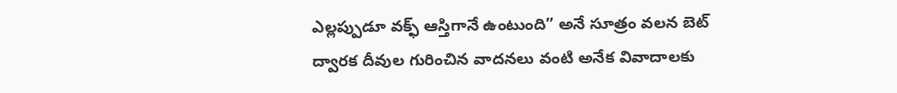ఎల్లప్పుడూ వక్ఫ్ ఆస్తిగానే ఉంటుంది” అనే సూత్రం వలన బెట్ ద్వారక దీవుల గురించిన వాదనలు వంటి అనేక వివాదాలకు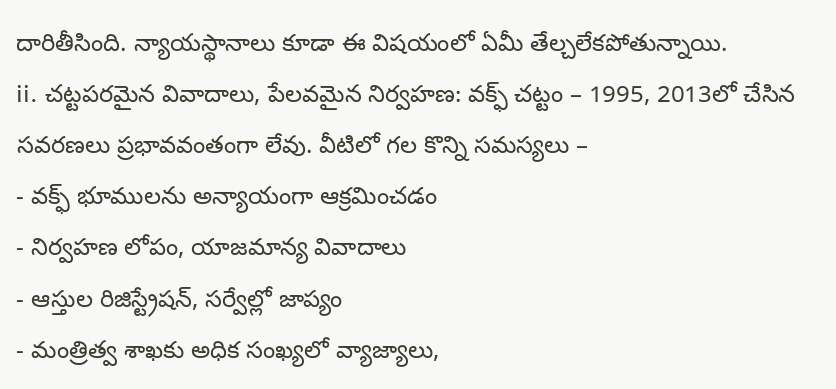దారితీసింది. న్యాయస్థానాలు కూడా ఈ విషయంలో ఏమీ తేల్చలేకపోతున్నాయి.
ii. చట్టపరమైన వివాదాలు, పేలవమైన నిర్వహణ: వక్ఫ్ చట్టం – 1995, 2013లో చేసిన సవరణలు ప్రభావవంతంగా లేవు. వీటిలో గల కొన్ని సమస్యలు –
- వక్ఫ్ భూములను అన్యాయంగా ఆక్రమించడం
- నిర్వహణ లోపం, యాజమాన్య వివాదాలు
- ఆస్తుల రిజిస్ట్రేషన్, సర్వేల్లో జాప్యం
- మంత్రిత్వ శాఖకు అధిక సంఖ్యలో వ్యాజ్యాలు,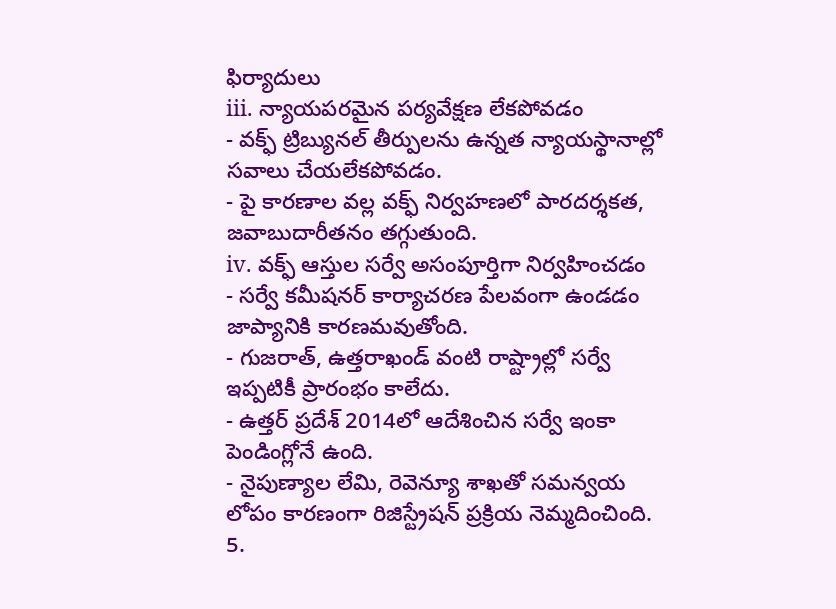ఫిర్యాదులు
iii. న్యాయపరమైన పర్యవేక్షణ లేకపోవడం
- వక్ఫ్ ట్రిబ్యునల్ తీర్పులను ఉన్నత న్యాయస్థానాల్లో సవాలు చేయలేకపోవడం.
- పై కారణాల వల్ల వక్ఫ్ నిర్వహణలో పారదర్శకత, జవాబుదారీతనం తగ్గుతుంది.
iv. వక్ఫ్ ఆస్తుల సర్వే అసంపూర్తిగా నిర్వహించడం
- సర్వే కమీషనర్ కార్యాచరణ పేలవంగా ఉండడం జాప్యానికి కారణమవుతోంది.
- గుజరాత్, ఉత్తరాఖండ్ వంటి రాష్ట్రాల్లో సర్వే ఇప్పటికీ ప్రారంభం కాలేదు.
- ఉత్తర్ ప్రదేశ్ 2014లో ఆదేశించిన సర్వే ఇంకా పెండింగ్లోనే ఉంది.
- నైపుణ్యాల లేమి, రెవెన్యూ శాఖతో సమన్వయ లోపం కారణంగా రిజిస్ట్రేషన్ ప్రక్రియ నెమ్మదించింది.
5.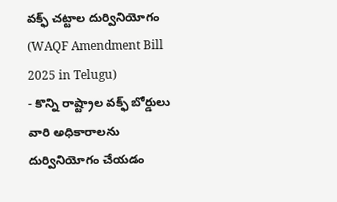వక్ఫ్ చట్టాల దుర్వినియోగం (WAQF Amendment Bill 2025 in Telugu)
- కొన్ని రాష్ట్రాల వక్ఫ్ బోర్డులు వారి అధికారాలను దుర్వినియోగం చేయడం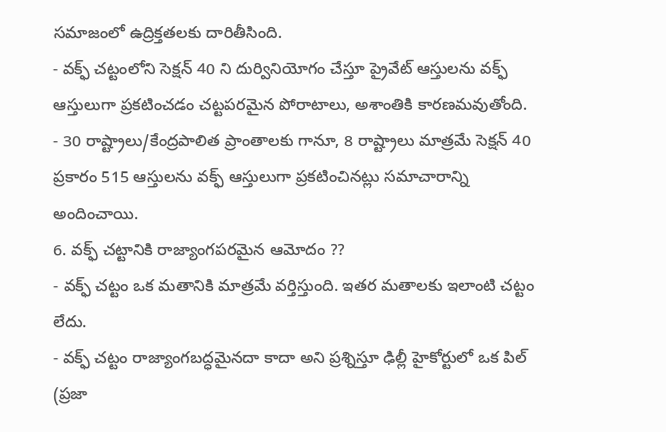సమాజంలో ఉద్రిక్తతలకు దారితీసింది.
- వక్ఫ్ చట్టంలోని సెక్షన్ 40 ని దుర్వినియోగం చేస్తూ ప్రైవేట్ ఆస్తులను వక్ఫ్ ఆస్తులుగా ప్రకటించడం చట్టపరమైన పోరాటాలు, అశాంతికి కారణమవుతోంది.
- 30 రాష్ట్రాలు/కేంద్రపాలిత ప్రాంతాలకు గానూ, 8 రాష్ట్రాలు మాత్రమే సెక్షన్ 40 ప్రకారం 515 ఆస్తులను వక్ఫ్ ఆస్తులుగా ప్రకటించినట్లు సమాచారాన్ని అందించాయి.
6. వక్ఫ్ చట్టానికి రాజ్యాంగపరమైన ఆమోదం ??
- వక్ఫ్ చట్టం ఒక మతానికి మాత్రమే వర్తిస్తుంది. ఇతర మతాలకు ఇలాంటి చట్టం లేదు.
- వక్ఫ్ చట్టం రాజ్యాంగబద్ధమైనదా కాదా అని ప్రశ్నిస్తూ ఢిల్లీ హైకోర్టులో ఒక పిల్ (ప్రజా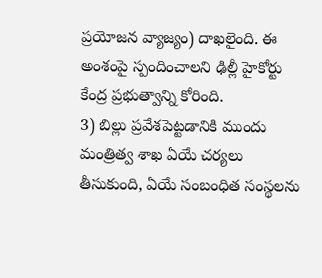ప్రయోజన వ్యాజ్యం) దాఖలైంది. ఈ అంశంపై స్పందించాలని ఢిల్లీ హైకోర్టు కేంద్ర ప్రభుత్వాన్ని కోరింది.
3) బిల్లు ప్రవేశపెట్టడానికి ముందు మంత్రిత్వ శాఖ ఏయే చర్యలు తీసుకుంది, ఏయే సంబంధిత సంస్థలను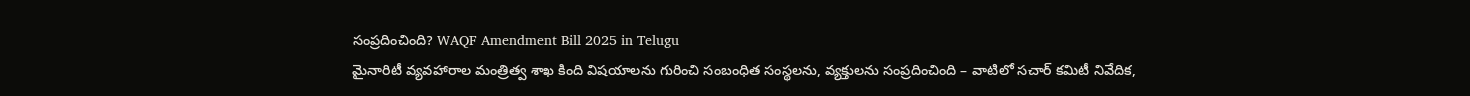సంప్రదించింది? WAQF Amendment Bill 2025 in Telugu
మైనారిటీ వ్యవహారాల మంత్రిత్వ శాఖ కింది విషయాలను గురించి సంబంధిత సంస్థలను, వ్యక్తులను సంప్రదించింది – వాటిలో సచార్ కమిటీ నివేదిక,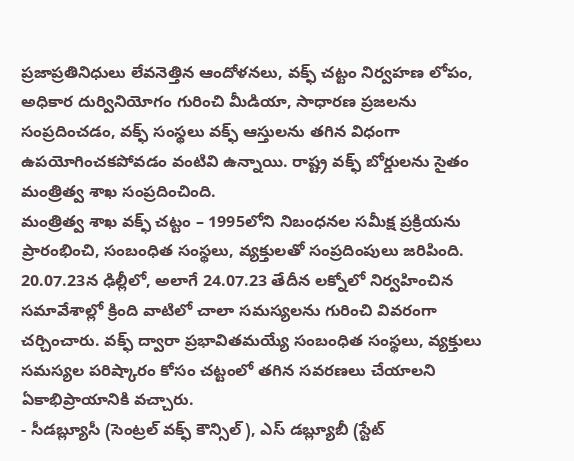ప్రజాప్రతినిధులు లేవనెత్తిన ఆందోళనలు, వక్ఫ్ చట్టం నిర్వహణ లోపం, అధికార దుర్వినియోగం గురించి మీడియా, సాధారణ ప్రజలను సంప్రదించడం, వక్ఫ్ సంస్థలు వక్ఫ్ ఆస్తులను తగిన విధంగా ఉపయోగించకపోవడం వంటివి ఉన్నాయి. రాష్ట్ర వక్ఫ్ బోర్డులను సైతం మంత్రిత్వ శాఖ సంప్రదించింది.
మంత్రిత్వ శాఖ వక్ఫ్ చట్టం – 1995లోని నిబంధనల సమీక్ష ప్రక్రియను ప్రారంభించి, సంబంధిత సంస్థలు, వ్యక్తులతో సంప్రదింపులు జరిపింది. 20.07.23న ఢిల్లీలో, అలాగే 24.07.23 తేదీన లక్నోలో నిర్వహించిన సమావేశాల్లో క్రింది వాటిలో చాలా సమస్యలను గురించి వివరంగా చర్చించారు. వక్ఫ్ ద్వారా ప్రభావితమయ్యే సంబంధిత సంస్థలు, వ్యక్తులు సమస్యల పరిష్కారం కోసం చట్టంలో తగిన సవరణలు చేయాలని ఏకాభిప్రాయానికి వచ్చారు.
- సీడబ్ల్యూసీ (సెంట్రల్ వక్ఫ్ కౌన్సిల్), ఎస్ డబ్ల్యూబీ (స్టేట్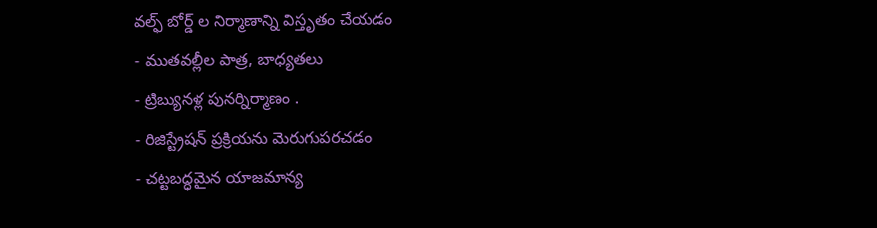వల్ఫ్ బోర్డ్ ల నిర్మాణాన్ని విస్తృతం చేయడం
- ముతవల్లీల పాత్ర, బాధ్యతలు
- ట్రిబ్యునళ్ల పునర్నిర్మాణం .
- రిజిస్ట్రేషన్ ప్రక్రియను మెరుగుపరచడం
- చట్టబద్ధమైన యాజమాన్య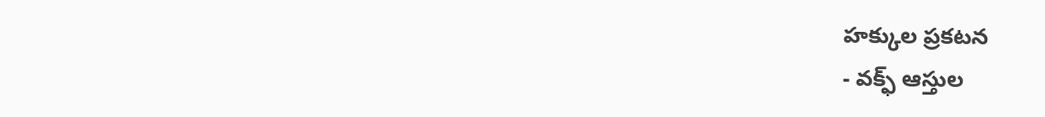హక్కుల ప్రకటన
- వక్ఫ్ ఆస్తుల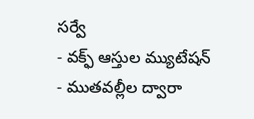సర్వే
- వక్ఫ్ ఆస్తుల మ్యుటేషన్
- ముతవల్లీల ద్వారా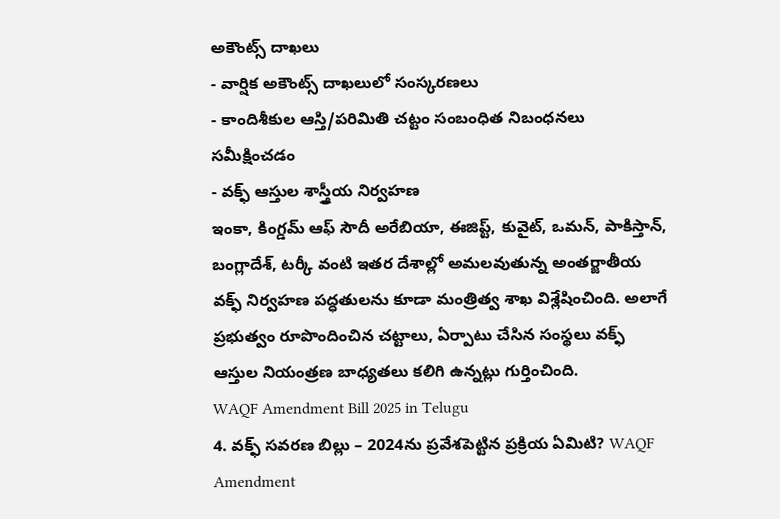అకౌంట్స్ దాఖలు
- వార్షిక అకౌంట్స్ దాఖలులో సంస్కరణలు
- కాందిశీకుల ఆస్తి/పరిమితి చట్టం సంబంధిత నిబంధనలు సమీక్షించడం
- వక్ఫ్ ఆస్తుల శాస్త్రీయ నిర్వహణ
ఇంకా, కింగ్డమ్ ఆఫ్ సౌదీ అరేబియా, ఈజిప్ట్, కువైట్, ఒమన్, పాకిస్తాన్, బంగ్లాదేశ్, టర్కీ వంటి ఇతర దేశాల్లో అమలవుతున్న అంతర్జాతీయ వక్ఫ్ నిర్వహణ పద్ధతులను కూడా మంత్రిత్వ శాఖ విశ్లేషించింది. అలాగే ప్రభుత్వం రూపొందించిన చట్టాలు, ఏర్పాటు చేసిన సంస్థలు వక్ఫ్ ఆస్తుల నియంత్రణ బాధ్యతలు కలిగి ఉన్నట్లు గుర్తించింది.
WAQF Amendment Bill 2025 in Telugu
4. వక్ఫ్ సవరణ బిల్లు – 2024ను ప్రవేశపెట్టిన ప్రక్రియ ఏమిటి? WAQF Amendment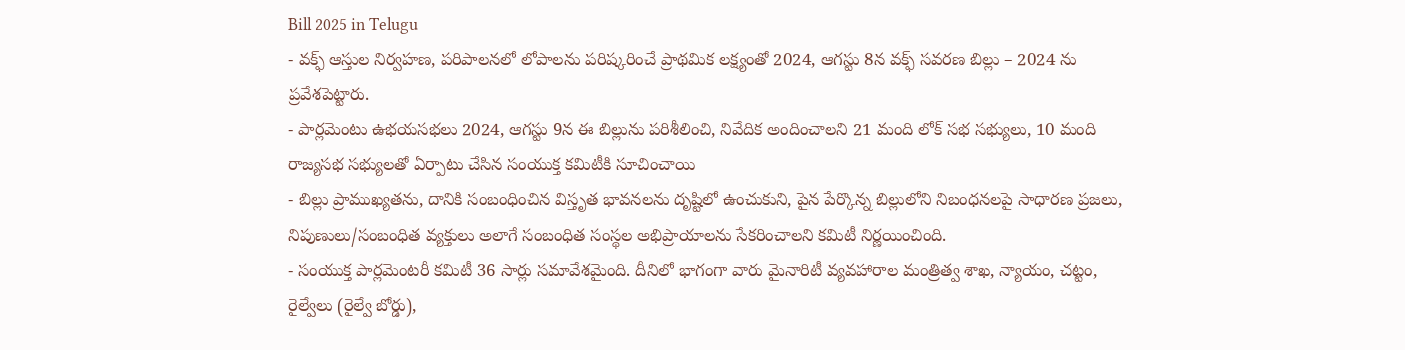Bill 2025 in Telugu
- వక్ఫ్ ఆస్తుల నిర్వహణ, పరిపాలనలో లోపాలను పరిష్కరించే ప్రాథమిక లక్ష్యంతో 2024, ఆగస్టు 8న వక్ఫ్ సవరణ బిల్లు – 2024 ను ప్రవేశపెట్టారు.
- పార్లమెంటు ఉభయసభలు 2024, ఆగస్టు 9న ఈ బిల్లును పరిశీలించి, నివేదిక అందించాలని 21 మంది లోక్ సభ సభ్యులు, 10 మంది రాజ్యసభ సభ్యులతో ఏర్పాటు చేసిన సంయుక్త కమిటీకి సూచించాయి
- బిల్లు ప్రాముఖ్యతను, దానికి సంబంధించిన విస్తృత భావనలను దృష్టిలో ఉంచుకుని, పైన పేర్కొన్న బిల్లులోని నిబంధనలపై సాధారణ ప్రజలు, నిపుణులు/సంబంధిత వ్యక్తులు అలాగే సంబంధిత సంస్థల అభిప్రాయాలను సేకరించాలని కమిటీ నిర్ణయించింది.
- సంయుక్త పార్లమెంటరీ కమిటీ 36 సార్లు సమావేశమైంది. దీనిలో భాగంగా వారు మైనారిటీ వ్యవహారాల మంత్రిత్వ శాఖ, న్యాయం, చట్టం, రైల్వేలు (రైల్వే బోర్డు),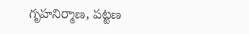గృహనిర్మాణ, పట్టణ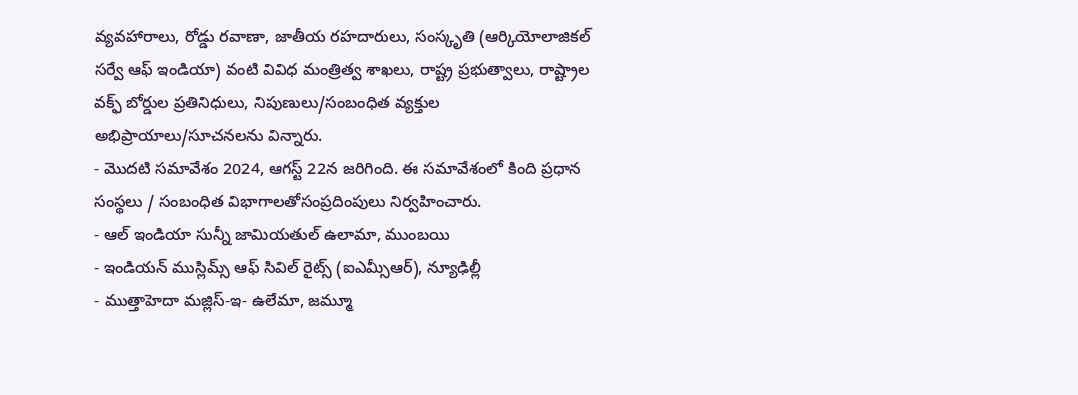వ్యవహారాలు, రోడ్డు రవాణా, జాతీయ రహదారులు, సంస్కృతి (ఆర్కియోలాజికల్ సర్వే ఆఫ్ ఇండియా) వంటి వివిధ మంత్రిత్వ శాఖలు, రాష్ట్ర ప్రభుత్వాలు, రాష్ట్రాల వక్ఫ్ బోర్డుల ప్రతినిధులు, నిపుణులు/సంబంధిత వ్యక్తుల అభిప్రాయాలు/సూచనలను విన్నారు.
- మొదటి సమావేశం 2024, ఆగస్ట్ 22న జరిగింది. ఈ సమావేశంలో కింది ప్రధాన సంస్థలు / సంబంధిత విభాగాలతోసంప్రదింపులు నిర్వహించారు.
- ఆల్ ఇండియా సున్నీ జామియతుల్ ఉలామా, ముంబయి
- ఇండియన్ ముస్లిమ్స్ ఆఫ్ సివిల్ రైట్స్ (ఐఎమ్సీఆర్), న్యూఢిల్లీ
- ముత్తాహెదా మజ్లిస్-ఇ- ఉలేమా, జమ్మూ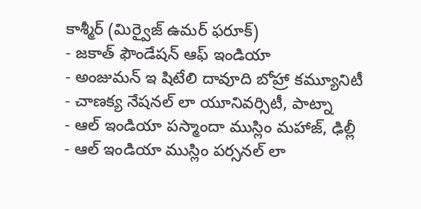కాశ్మీర్ (మిర్వైజ్ ఉమర్ ఫరూక్)
- జకాత్ ఫౌండేషన్ ఆఫ్ ఇండియా
- అంజుమన్ ఇ షిటేలి దావూది బోహ్రా కమ్యూనిటీ
- చాణక్య నేషనల్ లా యూనివర్సిటీ, పాట్నా
- ఆల్ ఇండియా పస్మాందా ముస్లిం మహాజ్, ఢిల్లీ
- ఆల్ ఇండియా ముస్లిం పర్సనల్ లా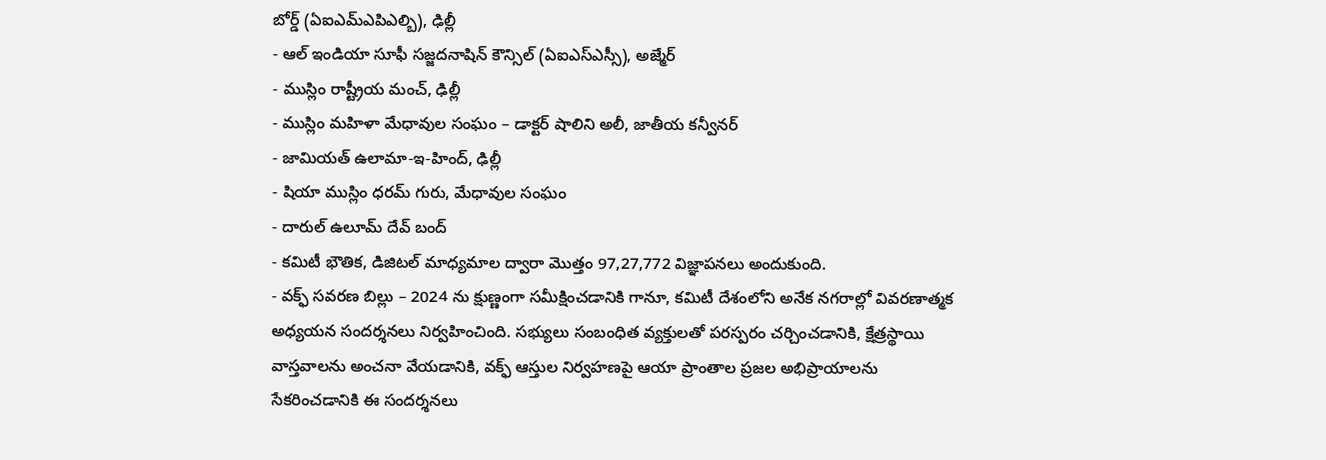బోర్డ్ (ఏఐఎమ్ఎపిఎల్బి), ఢిల్లీ
- ఆల్ ఇండియా సూఫీ సజ్జదనాషిన్ కౌన్సిల్ (ఏఐఎస్ఎస్సీ), అజ్మేర్
- ముస్లిం రాష్ట్రీయ మంచ్, ఢిల్లీ
- ముస్లిం మహిళా మేధావుల సంఘం – డాక్టర్ షాలిని అలీ, జాతీయ కన్వీనర్
- జామియత్ ఉలామా-ఇ-హింద్, ఢిల్లీ
- షియా ముస్లిం ధరమ్ గురు, మేధావుల సంఘం
- దారుల్ ఉలూమ్ దేవ్ బంద్
- కమిటీ భౌతిక, డిజిటల్ మాధ్యమాల ద్వారా మొత్తం 97,27,772 విజ్ఞాపనలు అందుకుంది.
- వక్ఫ్ సవరణ బిల్లు – 2024 ను క్షుణ్ణంగా సమీక్షించడానికి గానూ, కమిటీ దేశంలోని అనేక నగరాల్లో వివరణాత్మక అధ్యయన సందర్శనలు నిర్వహించింది. సభ్యులు సంబంధిత వ్యక్తులతో పరస్పరం చర్చించడానికి, క్షేత్రస్థాయి వాస్తవాలను అంచనా వేయడానికి, వక్ఫ్ ఆస్తుల నిర్వహణపై ఆయా ప్రాంతాల ప్రజల అభిప్రాయాలను సేకరించడానికి ఈ సందర్శనలు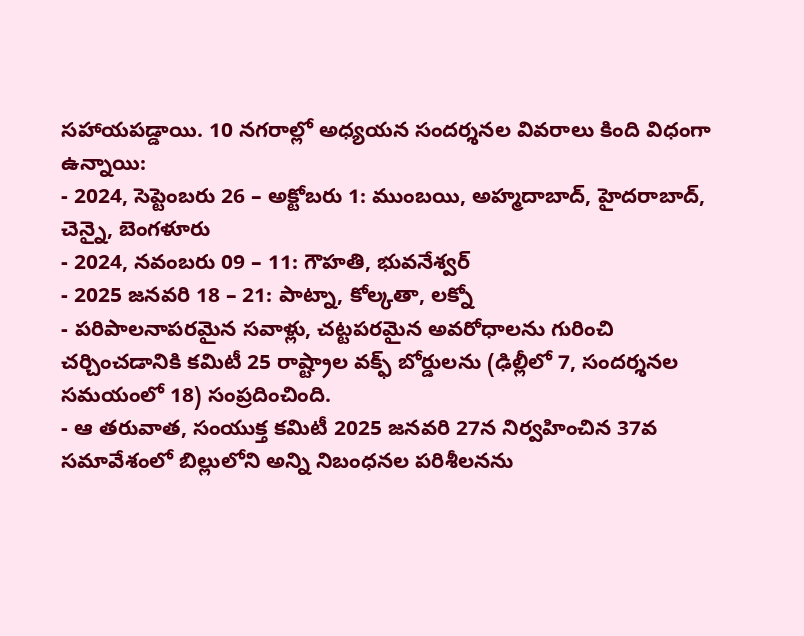సహాయపడ్డాయి. 10 నగరాల్లో అధ్యయన సందర్శనల వివరాలు కింది విధంగా ఉన్నాయి:
- 2024, సెప్టెంబరు 26 – అక్టోబరు 1: ముంబయి, అహ్మదాబాద్, హైదరాబాద్, చెన్నై, బెంగళూరు
- 2024, నవంబరు 09 – 11: గౌహతి, భువనేశ్వర్
- 2025 జనవరి 18 – 21: పాట్నా, కోల్కతా, లక్నో
- పరిపాలనాపరమైన సవాళ్లు, చట్టపరమైన అవరోధాలను గురించి చర్చించడానికి కమిటీ 25 రాష్ట్రాల వక్ఫ్ బోర్డులను (ఢిల్లీలో 7, సందర్శనల సమయంలో 18) సంప్రదించింది.
- ఆ తరువాత, సంయుక్త కమిటీ 2025 జనవరి 27న నిర్వహించిన 37వ సమావేశంలో బిల్లులోని అన్ని నిబంధనల పరిశీలనను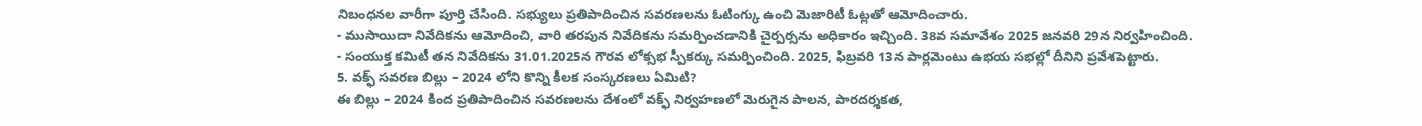నిబంధనల వారీగా పూర్తి చేసింది. సభ్యులు ప్రతిపాదించిన సవరణలను ఓటింగ్కు ఉంచి మెజారిటీ ఓట్లతో ఆమోదించారు.
- ముసాయిదా నివేదికను ఆమోదించి, వారి తరపున నివేదికను సమర్పించడానికి చైర్పర్సను అధికారం ఇచ్చింది. 38వ సమావేశం 2025 జనవరి 29న నిర్వహించింది.
- సంయుక్త కమిటీ తన నివేదికను 31.01.2025న గౌరవ లోక్సభ స్పీకర్కు సమర్పించింది. 2025, ఫిబ్రవరి 13న పార్లమెంటు ఉభయ సభల్లో దీనిని ప్రవేశపెట్టారు.
5. వక్ఫ్ సవరణ బిల్లు – 2024 లోని కొన్ని కీలక సంస్కరణలు ఏమిటి?
ఈ బిల్లు – 2024 కింద ప్రతిపాదించిన సవరణలను దేశంలో వక్ఫ్ నిర్వహణలో మెరుగైన పాలన, పారదర్శకత,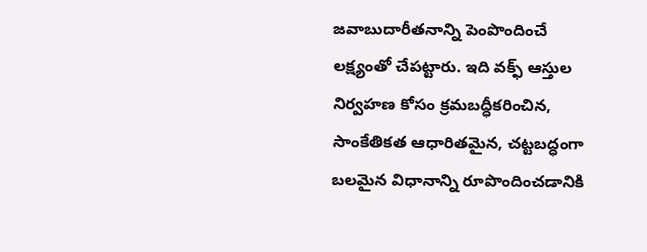జవాబుదారీతనాన్ని పెంపొందించే లక్ష్యంతో చేపట్టారు. ఇది వక్ఫ్ ఆస్తుల నిర్వహణ కోసం క్రమబద్ధీకరించిన, సాంకేతికత ఆధారితమైన, చట్టబద్ధంగా బలమైన విధానాన్ని రూపొందించడానికి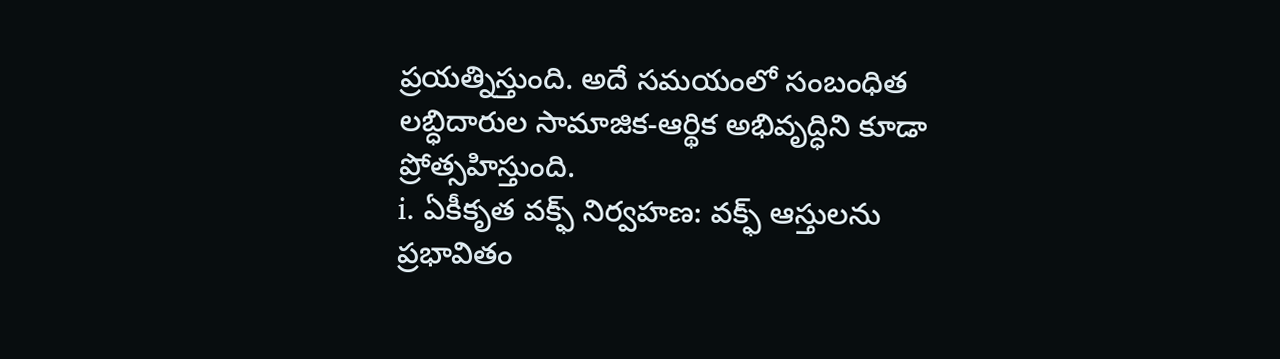ప్రయత్నిస్తుంది. అదే సమయంలో సంబంధిత లబ్ధిదారుల సామాజిక-ఆర్థిక అభివృద్ధిని కూడా ప్రోత్సహిస్తుంది.
i. ఏకీకృత వక్ఫ్ నిర్వహణ: వక్ఫ్ ఆస్తులను ప్రభావితం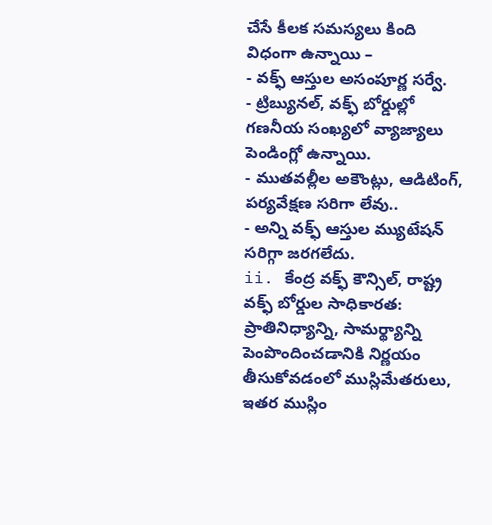చేసే కీలక సమస్యలు కింది విధంగా ఉన్నాయి –
- వక్ఫ్ ఆస్తుల అసంపూర్ణ సర్వే.
- ట్రిబ్యునల్, వక్ఫ్ బోర్డుల్లో గణనీయ సంఖ్యలో వ్యాజ్యాలు పెండింగ్లో ఉన్నాయి.
- ముతవల్లీల అకౌంట్లు, ఆడిటింగ్, పర్యవేక్షణ సరిగా లేవు..
- అన్ని వక్ఫ్ ఆస్తుల మ్యుటేషన్ సరిగ్గా జరగలేదు.
ii. కేంద్ర వక్ఫ్ కౌన్సిల్, రాష్ట్ర వక్ఫ్ బోర్డుల సాధికారత:
ప్రాతినిధ్యాన్ని, సామర్థ్యాన్ని పెంపొందించడానికి నిర్ణయం తీసుకోవడంలో ముస్లిమేతరులు, ఇతర ముస్లిం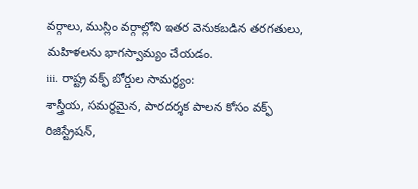వర్గాలు, ముస్లిం వర్గాల్లోని ఇతర వెనుకబడిన తరగతులు, మహిళలను భాగస్వామ్యం చేయడం.
iii. రాష్ట్ర వక్ఫ్ బోర్డుల సామర్థ్యం:
శాస్త్రీయ, సమర్థమైన, పారదర్శక పాలన కోసం వక్ఫ్ రిజిస్ట్రేషన్,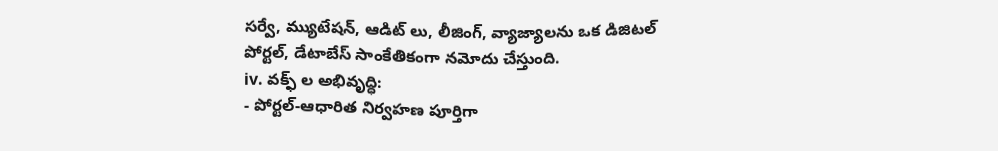సర్వే, మ్యుటేషన్, ఆడిట్ లు, లీజింగ్, వ్యాజ్యాలను ఒక డిజిటల్ పోర్టల్, డేటాబేస్ సాంకేతికంగా నమోదు చేస్తుంది.
iv. వక్ఫ్ ల అభివృద్ధి:
- పోర్టల్-ఆధారిత నిర్వహణ పూర్తిగా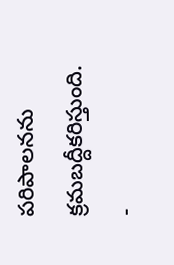పరిపాలనను క్రమబద్దీకరిస్తుంది.
-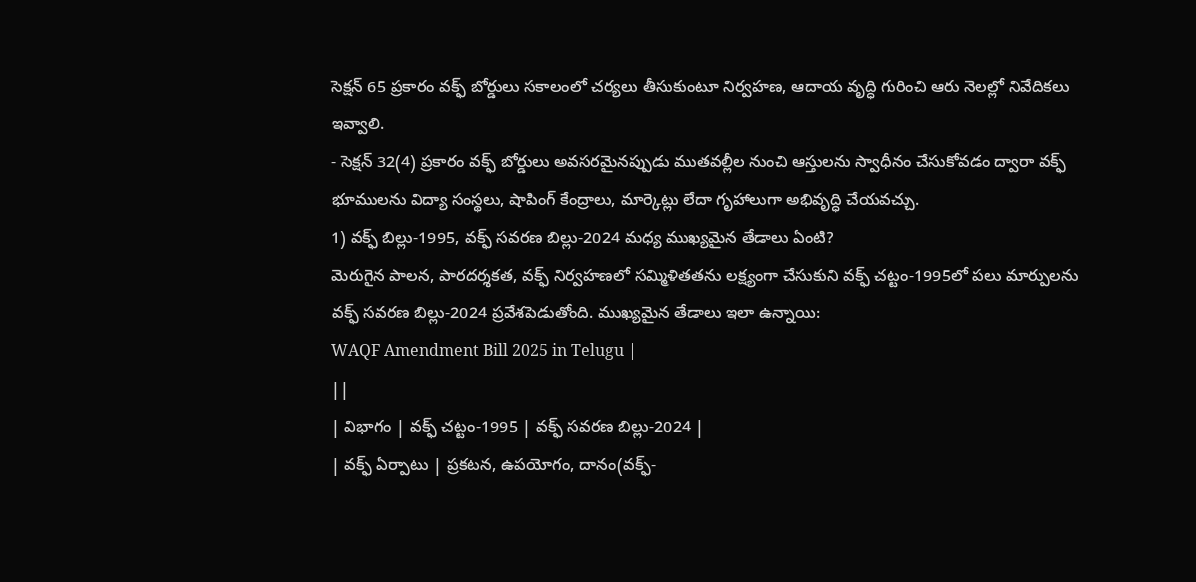సెక్షన్ 65 ప్రకారం వక్ఫ్ బోర్డులు సకాలంలో చర్యలు తీసుకుంటూ నిర్వహణ, ఆదాయ వృద్ధి గురించి ఆరు నెలల్లో నివేదికలు ఇవ్వాలి.
- సెక్షన్ 32(4) ప్రకారం వక్ఫ్ బోర్డులు అవసరమైనప్పుడు ముతవల్లీల నుంచి ఆస్తులను స్వాధీనం చేసుకోవడం ద్వారా వక్ఫ్ భూములను విద్యా సంస్థలు, షాపింగ్ కేంద్రాలు, మార్కెట్లు లేదా గృహాలుగా అభివృద్ధి చేయవచ్చు.
1) వక్ఫ్ బిల్లు-1995, వక్ఫ్ సవరణ బిల్లు-2024 మధ్య ముఖ్యమైన తేడాలు ఏంటి?
మెరుగైన పాలన, పారదర్శకత, వక్ఫ్ నిర్వహణలో సమ్మిళితతను లక్ష్యంగా చేసుకుని వక్ఫ్ చట్టం-1995లో పలు మార్పులను వక్ఫ్ సవరణ బిల్లు-2024 ప్రవేశపెడుతోంది. ముఖ్యమైన తేడాలు ఇలా ఉన్నాయి:
WAQF Amendment Bill 2025 in Telugu |
||
| విభాగం | వక్ఫ్ చట్టం-1995 | వక్ఫ్ సవరణ బిల్లు-2024 |
| వక్ఫ్ ఏర్పాటు | ప్రకటన, ఉపయోగం, దానం(వక్ఫ్-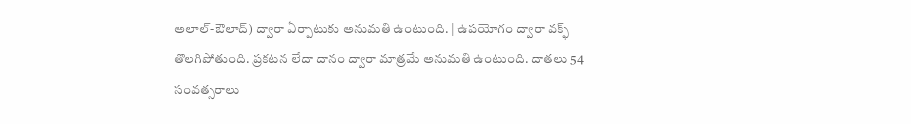అలాల్-ఔలాద్) ద్వారా ఏర్పాటుకు అనుమతి ఉంటుంది. | ఉపయోగం ద్వారా వక్ఫ్ తొలగిపోతుంది. ప్రకటన లేదా దానం ద్వారా మాత్రమే అనుమతి ఉంటుంది. దాతలు 54 సంవత్సరాలు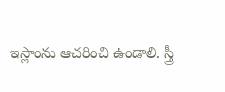ఇస్లాంను ఆచరించి ఉండాలి. స్త్రీ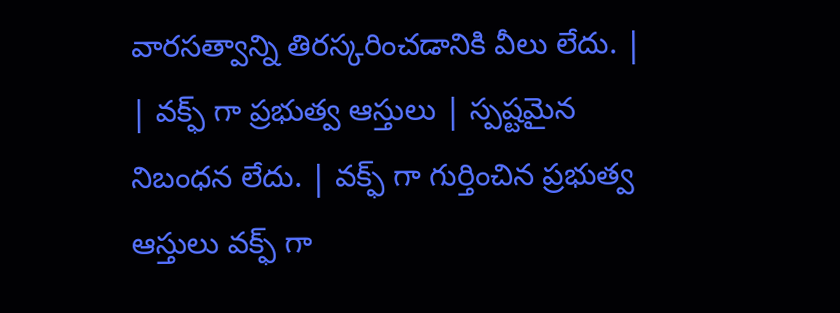వారసత్వాన్ని తిరస్కరించడానికి వీలు లేదు. |
| వక్ఫ్ గా ప్రభుత్వ ఆస్తులు | స్పష్టమైన నిబంధన లేదు. | వక్ఫ్ గా గుర్తించిన ప్రభుత్వ ఆస్తులు వక్ఫ్ గా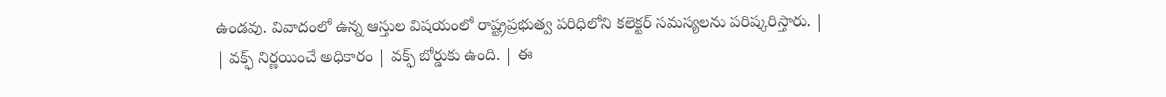ఉండవు. వివాదంలో ఉన్న ఆస్తుల విషయంలో రాష్ట్రప్రభుత్వ పరిధిలోని కలెక్టర్ సమస్యలను పరిష్కరిస్తారు. |
| వక్ఫ్ నిర్ణయించే అధికారం | వక్ఫ్ బోర్డుకు ఉంది. | ఈ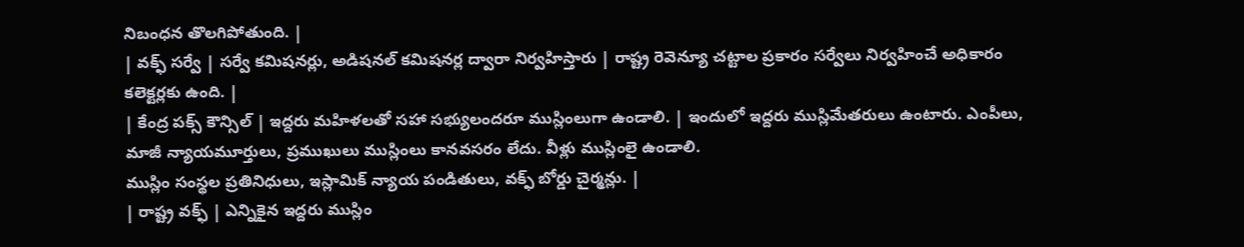నిబంధన తొలగిపోతుంది. |
| వక్ఫ్ సర్వే | సర్వే కమిషనర్లు, అడిషనల్ కమిషనర్ల ద్వారా నిర్వహిస్తారు | రాష్ట్ర రెవెన్యూ చట్టాల ప్రకారం సర్వేలు నిర్వహించే అధికారం కలెక్టర్లకు ఉంది. |
| కేంద్ర పక్స్ కౌన్సిల్ | ఇద్దరు మహిళలతో సహా సభ్యులందరూ ముస్లింలుగా ఉండాలి. | ఇందులో ఇద్దరు ముస్లిమేతరులు ఉంటారు. ఎంపీలు, మాజీ న్యాయమూర్తులు, ప్రముఖులు ముస్లింలు కానవసరం లేదు. వీళ్లు ముస్లింలై ఉండాలి.
ముస్లిం సంస్థల ప్రతినిధులు, ఇస్లామిక్ న్యాయ పండితులు, వక్ఫ్ బోర్డు చైర్మన్లు. |
| రాష్ట్ర వక్ఫ్ | ఎన్నికైన ఇద్దరు ముస్లిం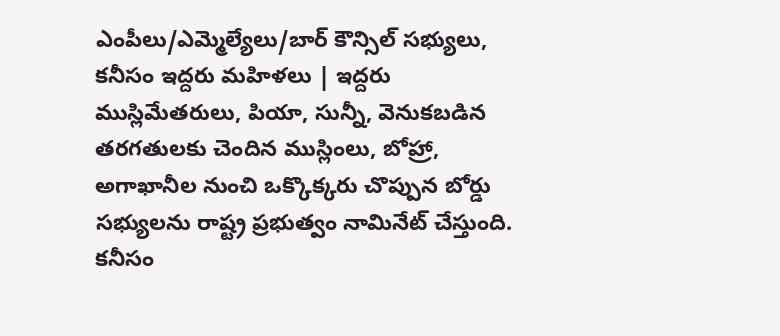ఎంపీలు/ఎమ్మెల్యేలు/బార్ కౌన్సిల్ సభ్యులు, కనీసం ఇద్దరు మహిళలు | ఇద్దరు ముస్లిమేతరులు, పియా, సున్నీ, వెనుకబడిన తరగతులకు చెందిన ముస్లింలు, బోహ్రా, అగాఖానీల నుంచి ఒక్కొక్కరు చొప్పున బోర్డు సభ్యులను రాష్ట్ర ప్రభుత్వం నామినేట్ చేస్తుంది. కనీసం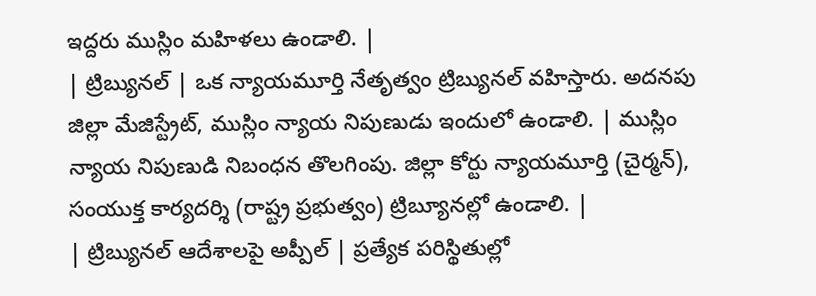ఇద్దరు ముస్లిం మహిళలు ఉండాలి. |
| ట్రిబ్యునల్ | ఒక న్యాయమూర్తి నేతృత్వం ట్రిబ్యునల్ వహిస్తారు. అదనపు జిల్లా మేజిస్ట్రేట్, ముస్లిం న్యాయ నిపుణుడు ఇందులో ఉండాలి. | ముస్లిం న్యాయ నిపుణుడి నిబంధన తొలగింపు. జిల్లా కోర్టు న్యాయమూర్తి (చైర్మన్), సంయుక్త కార్యదర్శి (రాష్ట్ర ప్రభుత్వం) ట్రిబ్యూనల్లో ఉండాలి. |
| ట్రిబ్యునల్ ఆదేశాలపై అప్పీల్ | ప్రత్యేక పరిస్థితుల్లో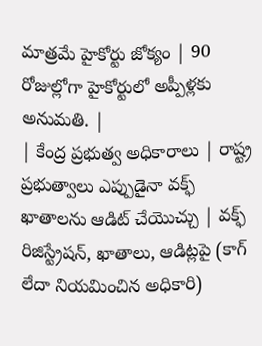మాత్రమే హైకోర్టు జోక్యం | 90 రోజుల్లోగా హైకోర్టులో అప్పీళ్లకు అనుమతి. |
| కేంద్ర ప్రభుత్వ అధికారాలు | రాష్ట్ర ప్రభుత్వాలు ఎప్పుడైనా వక్ఫ్ ఖాతాలను ఆడిట్ చేయొచ్చు | వక్ఫ్ రిజిస్ట్రేషన్, ఖాతాలు, ఆడిట్లపై (కాగ్ లేదా నియమించిన అధికారి)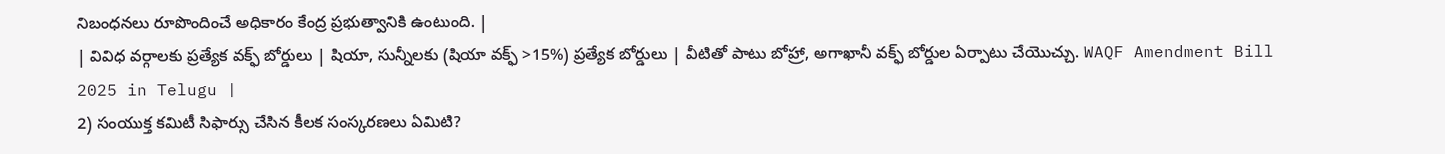నిబంధనలు రూపొందించే అధికారం కేంద్ర ప్రభుత్వానికి ఉంటుంది. |
| వివిధ వర్గాలకు ప్రత్యేక వక్ఫ్ బోర్డులు | షియా, సున్నీలకు (షియా వక్ఫ్ >15%) ప్రత్యేక బోర్డులు | వీటితో పాటు బోహ్రా, అగాఖానీ వక్ఫ్ బోర్డుల ఏర్పాటు చేయొచ్చు. WAQF Amendment Bill 2025 in Telugu |
2) సంయుక్త కమిటీ సిఫార్సు చేసిన కీలక సంస్కరణలు ఏమిటి?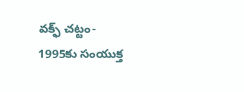వక్ఫ్ చట్టం- 1995కు సంయుక్త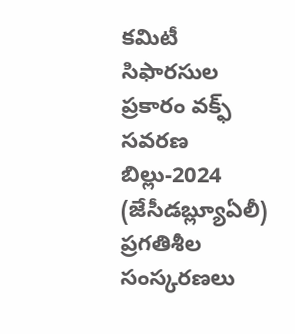కమిటీ సిఫారసుల ప్రకారం వక్ఫ్ సవరణ బిల్లు-2024 (జేసీడబ్ల్యూఏలీ) ప్రగతిశీల సంస్కరణలు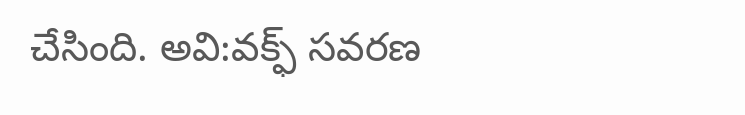చేసింది. అవి:వక్ఫ్ సవరణ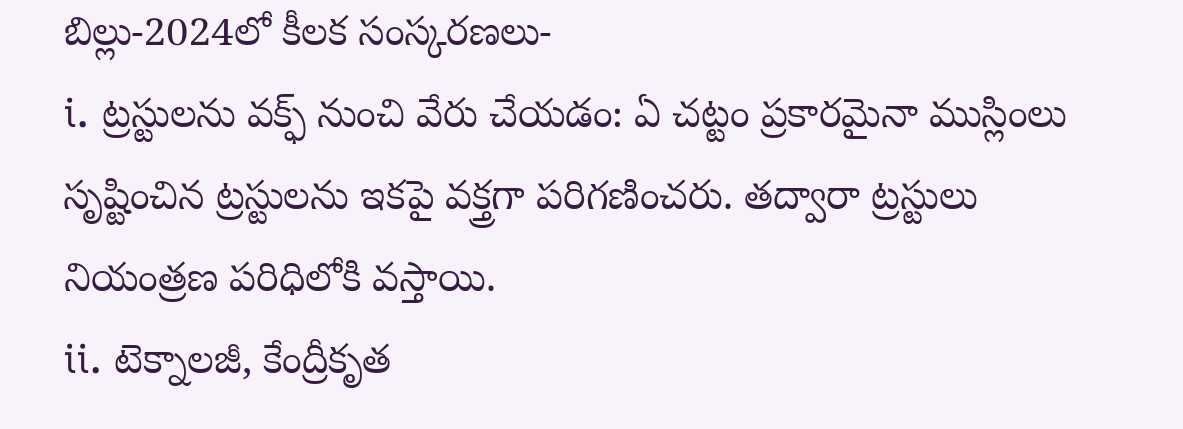బిల్లు-2024లో కీలక సంస్కరణలు-
i. ట్రస్టులను వక్ఫ్ నుంచి వేరు చేయడం: ఏ చట్టం ప్రకారమైనా ముస్లింలు సృష్టించిన ట్రస్టులను ఇకపై వక్త్రగా పరిగణించరు. తద్వారా ట్రస్టులు నియంత్రణ పరిధిలోకి వస్తాయి.
ii. టెక్నాలజీ, కేంద్రీకృత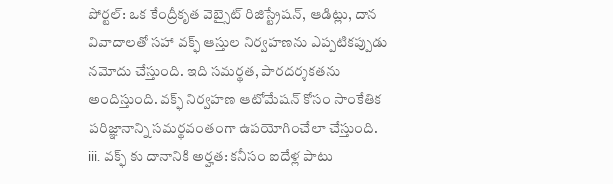పోర్టల్: ఒక కేంద్రీకృత వెబ్సైట్ రిజిస్ట్రేషన్, ఆడిట్లు, దాన వివాదాలతో సహా వక్ఫ్ ఆస్తుల నిర్వహణను ఎప్పటికప్పుడు నమోదు చేస్తుంది. ఇది సమర్థత, పారదర్శకతను అందిస్తుంది. వక్ఫ్ నిర్వహణ ఆటోమేషన్ కోసం సాంకేతిక పరిజ్ఞానాన్ని సమర్థవంతంగా ఉపయోగించేలా చేస్తుంది.
iii. వక్ఫ్ కు దానానికి అర్హత: కనీసం ఐదేళ్ల పాటు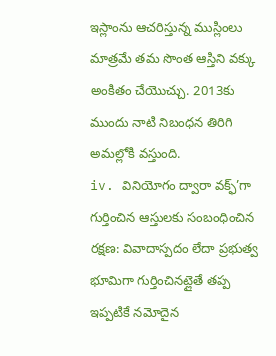ఇస్లాంను ఆచరిస్తున్న ముస్లింలు మాత్రమే తమ సొంత ఆస్తిని వక్కు అంకితం చేయొచ్చు. 2013కు ముందు నాటి నిబంధన తిరిగి అమల్లోకి వస్తుంది.
iv. వినియోగం ద్వారా వక్ఫ్’గా గుర్తించిన ఆస్తులకు సంబంధించిన రక్షణ: వివాదాస్పదం లేదా ప్రభుత్వ భూమిగా గుర్తించినట్లైతే తప్ప ఇప్పటికే నమోదైన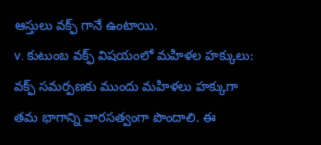ఆస్తులు వక్ఫ్ గానే ఉంటాయి.
v. కుటుంబ వక్ఫ్ విషయంలో మహిళల హక్కులు: వక్ఫ్ సమర్పణకు ముందు మహిళలు హక్కుగా తమ భాగాన్ని వారసత్వంగా పొందాలి. ఈ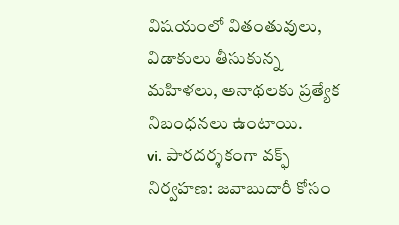విషయంలో వితంతువులు, విడాకులు తీసుకున్న మహిళలు, అనాథలకు ప్రత్యేక నిబంధనలు ఉంటాయి.
vi. పారదర్శకంగా వక్ఫ్ నిర్వహణ: జవాబుదారీ కోసం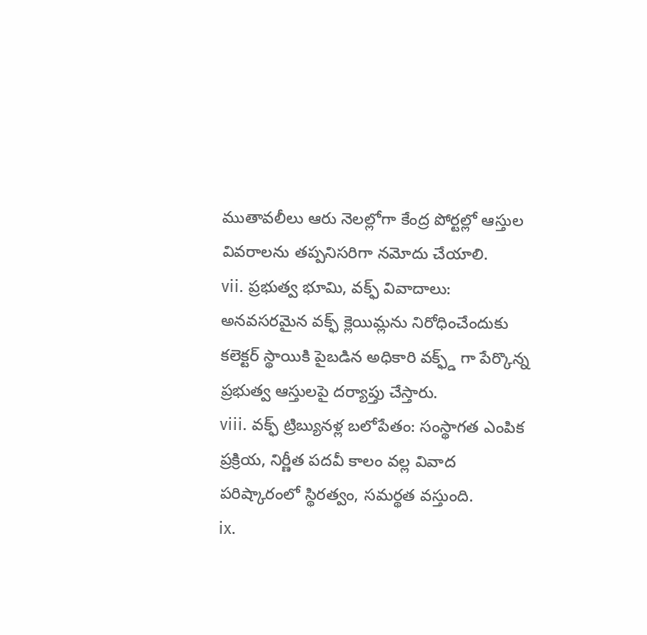ముతావలీలు ఆరు నెలల్లోగా కేంద్ర పోర్టల్లో ఆస్తుల వివరాలను తప్పనిసరిగా నమోదు చేయాలి.
vii. ప్రభుత్వ భూమి, వక్ఫ్ వివాదాలు: అనవసరమైన వక్ఫ్ క్లెయిమ్లను నిరోధించేందుకు కలెక్టర్ స్థాయికి పైబడిన అధికారి వక్ఫ్డ్ గా పేర్కొన్న ప్రభుత్వ ఆస్తులపై దర్యాప్తు చేస్తారు.
viii. వక్ఫ్ ట్రిబ్యునళ్ల బలోపేతం: సంస్థాగత ఎంపిక ప్రక్రియ, నిర్ణీత పదవీ కాలం వల్ల వివాద పరిష్కారంలో స్థిరత్వం, సమర్థత వస్తుంది.
ix.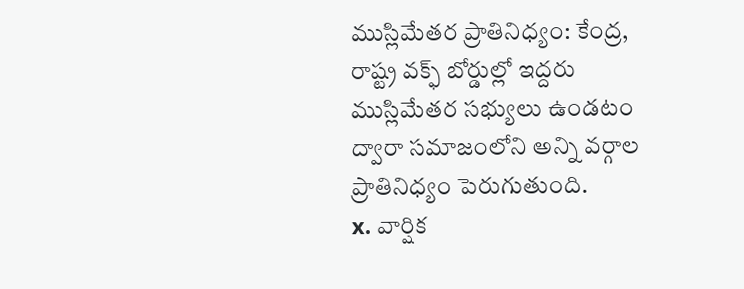ముస్లిమేతర ప్రాతినిధ్యం: కేంద్ర, రాష్ట్ర వక్ఫ్ బోర్డుల్లో ఇద్దరు ముస్లిమేతర సభ్యులు ఉండటం ద్వారా సమాజంలోని అన్ని వర్గాల ప్రాతినిధ్యం పెరుగుతుంది.
x. వార్షిక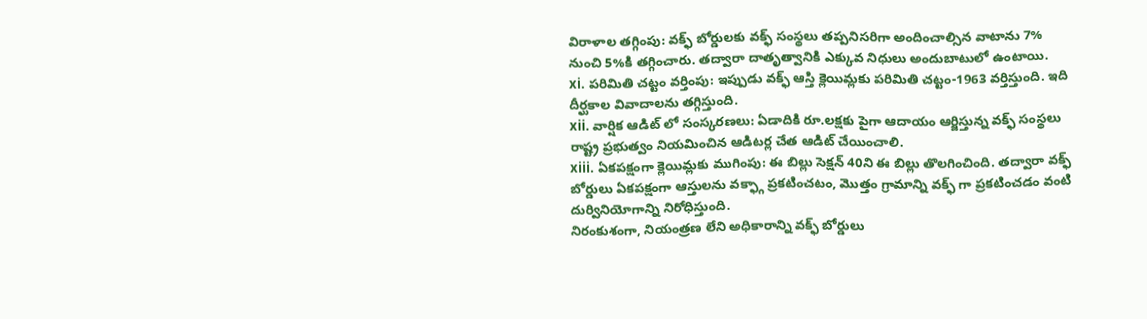విరాళాల తగ్గింపు: వక్ఫ్ బోర్డులకు వక్ఫ్ సంస్థలు తప్పనిసరిగా అందించాల్సిన వాటాను 7% నుంచి 5%కి తగ్గించారు. తద్వారా దాతృత్వానికి ఎక్కువ నిధులు అందుబాటులో ఉంటాయి.
xi. పరిమితి చట్టం వర్తింపు: ఇప్పుడు వక్ఫ్ ఆస్తి క్లెయిమ్లకు పరిమితి చట్టం-1963 వర్తిస్తుంది. ఇది దీర్ఘకాల వివాదాలను తగ్గిస్తుంది.
xii. వార్షిక ఆడిట్ లో సంస్కరణలు: ఏడాదికి రూ.లక్షకు పైగా ఆదాయం ఆర్జిస్తున్న వక్ఫ్ సంస్థలు రాష్ట్ర ప్రభుత్వం నియమించిన ఆడిటర్ల చేత ఆడిట్ చేయించాలి.
xiii. ఏకపక్షంగా క్లెయిమ్లకు ముగింపు: ఈ బిల్లు సెక్షన్ 40ని ఈ బిల్లు తొలగించింది. తద్వారా వక్ఫ్ బోర్డులు ఏకపక్షంగా ఆస్తులను వక్ఫ్గా ప్రకటించటం, మొత్తం గ్రామాన్ని వక్ఫ్ గా ప్రకటించడం వంటి దుర్వినియోగాన్ని నిరోధిస్తుంది.
నిరంకుశంగా, నియంత్రణ లేని అధికారాన్ని వక్ఫ్ బోర్డులు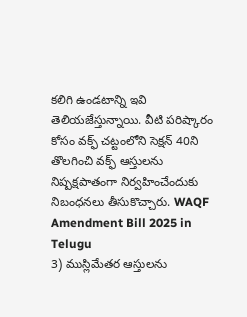కలిగి ఉండటాన్ని ఇవి తెలియజేస్తున్నాయి. వీటి పరిష్కారం కోసం వక్ఫ్ చట్టంలోని సెక్షన్ 40ని తొలగించి వక్ఫ్ ఆస్తులను నిష్పక్షపాతంగా నిర్వహించేందుకు నిబంధనలు తీసుకొచ్చారు. WAQF Amendment Bill 2025 in Telugu
3) ముస్లిమేతర ఆస్తులను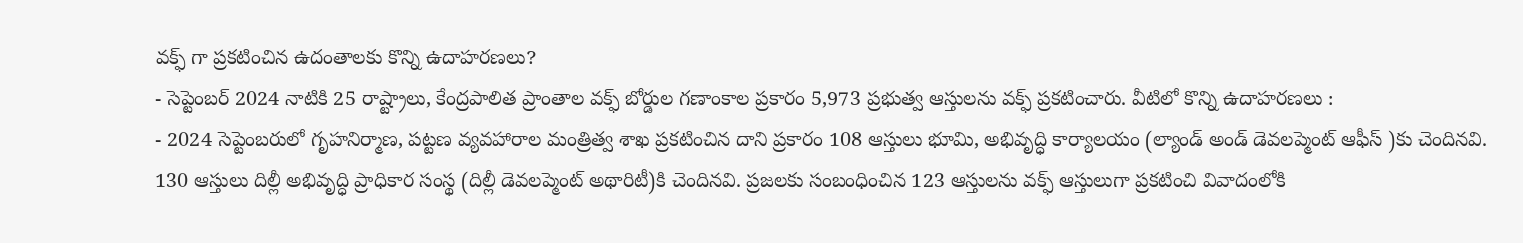వక్ఫ్ గా ప్రకటించిన ఉదంతాలకు కొన్ని ఉదాహరణలు?
- సెప్టెంబర్ 2024 నాటికి 25 రాష్ట్రాలు, కేంద్రపాలిత ప్రాంతాల వక్ఫ్ బోర్డుల గణాంకాల ప్రకారం 5,973 ప్రభుత్వ ఆస్తులను వక్ఫ్ ప్రకటించారు. వీటిలో కొన్ని ఉదాహరణలు :
- 2024 సెప్టెంబరులో గృహనిర్మాణ, పట్టణ వ్యవహారాల మంత్రిత్వ శాఖ ప్రకటించిన దాని ప్రకారం 108 ఆస్తులు భూమి, అభివృద్ధి కార్యాలయం (ల్యాండ్ అండ్ డెవలప్మెంట్ ఆఫీస్ )కు చెందినవి. 130 ఆస్తులు దిల్లీ అభివృద్ధి ప్రాధికార సంస్థ (దిల్లీ డెవలప్మెంట్ అథారిటీ)కి చెందినవి. ప్రజలకు సంబంధించిన 123 ఆస్తులను వక్ఫ్ ఆస్తులుగా ప్రకటించి వివాదంలోకి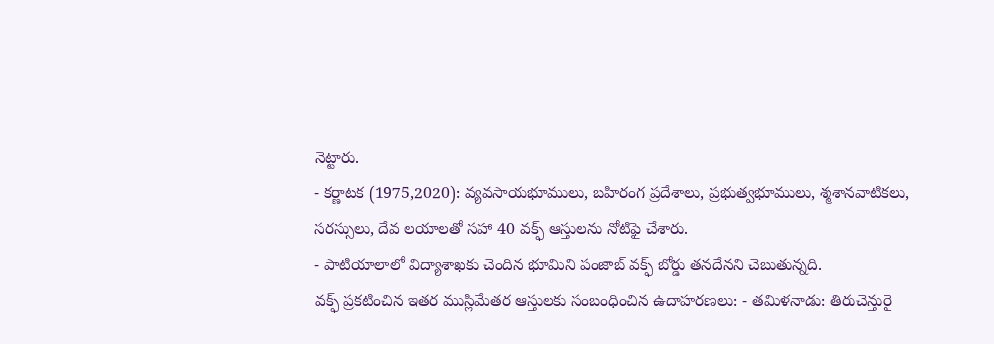నెట్టారు.
- కర్ణాటక (1975,2020): వ్యవసాయభూములు, బహిరంగ ప్రదేశాలు, ప్రభుత్వభూములు, శ్మశానవాటికలు, సరస్సులు, దేవ లయాలతో సహా 40 వక్ఫ్ ఆస్తులను నోటిఫై చేశారు.
- పాటియాలాలో విద్యాశాఖకు చెందిన భూమిని పంజాబ్ వక్ఫ్ బోర్డు తనదేనని చెబుతున్నది.
వక్ఫ్ ప్రకటించిన ఇతర ముస్లిమేతర ఆస్తులకు సంబంధించిన ఉదాహరణలు: - తమిళనాడు: తిరుచెన్తురై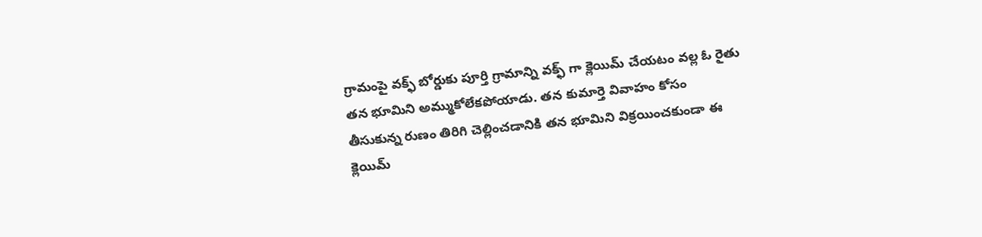గ్రామంపై వక్ఫ్ బోర్డుకు పూర్తి గ్రామాన్ని వక్ఫ్ గా క్లెయిమ్ చేయటం వల్ల ఓ రైతు తన భూమిని అమ్ముకోలేకపోయాడు. తన కుమార్తె వివాహం కోసం తీసుకున్న రుణం తిరిగి చెల్లించడానికి తన భూమిని విక్రయించకుండా ఈ క్లెయిమ్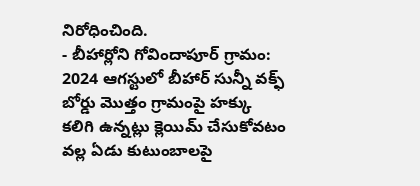నిరోధించింది.
- బీహార్లోని గోవిందాపూర్ గ్రామం: 2024 ఆగస్టులో బీహార్ సున్నీ వక్ఫ్ బోర్డు మొత్తం గ్రామంపై హక్కు కలిగి ఉన్నట్లు క్లెయిమ్ చేసుకోవటం వల్ల ఏడు కుటుంబాలపై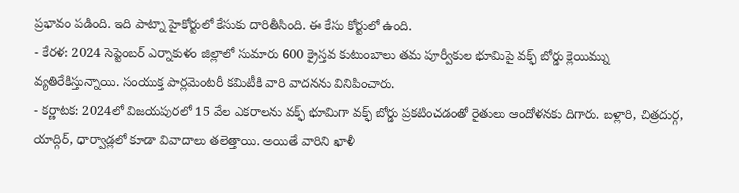ప్రభావం పడింది. ఇది పాట్నా హైకోర్టులో కేసుకు దారితీసింది. ఈ కేసు కోర్టులో ఉంది.
- కేరళ: 2024 సెప్టెంబర్ ఎర్నాకుళం జిల్లాలో సుమారు 600 క్రైస్తవ కుటుంబాలు తమ పూర్వీకుల భూమిపై వక్ఫ్ బోర్డు క్లెయిమ్ను వ్యతిరేకిస్తున్నాయి. సంయుక్త పార్లమెంటరీ కమిటీకి వారి వాదనను వినిపించారు.
- కర్ణాటక: 2024లో విజయపురలో 15 వేల ఎకరాలను వక్ఫ్ భూమిగా వక్ఫ్ బోర్డు ప్రకటించడంతో రైతులు ఆందోళనకు దిగారు. బళ్లారి, చిత్రదుర్గ, యాద్గిర్, ధార్వాడ్లలో కూడా వివాదాలు తలెత్తాయి. అయితే వారిని ఖాళీ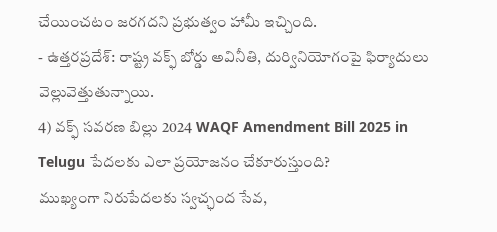చేయించటం జరగదని ప్రభుత్వం హామీ ఇచ్చింది.
- ఉత్తరప్రదేశ్: రాష్ట్ర వక్ఫ్ బోర్డు అవినీతి, దుర్వినియోగంపై ఫిర్యాదులు వెల్లువెత్తుతున్నాయి.
4) వక్ఫ్ సవరణ బిల్లు 2024 WAQF Amendment Bill 2025 in Telugu పేదలకు ఎలా ప్రయోజనం చేకూరుస్తుంది?
ముఖ్యంగా నిరుపేదలకు స్వచ్ఛంద సేవ,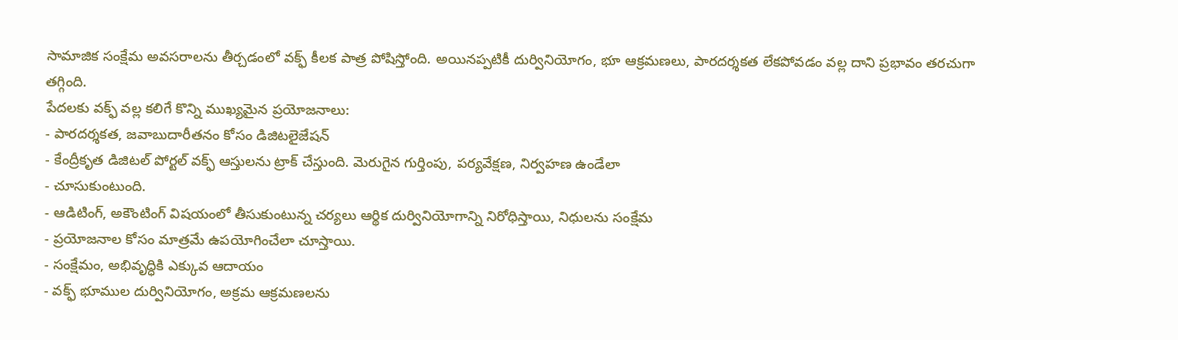సామాజిక సంక్షేమ అవసరాలను తీర్చడంలో వక్ఫ్ కీలక పాత్ర పోషిస్తోంది. అయినప్పటికీ దుర్వినియోగం, భూ ఆక్రమణలు, పారదర్శకత లేకపోవడం వల్ల దాని ప్రభావం తరచుగా తగ్గింది.
పేదలకు వక్ఫ్ వల్ల కలిగే కొన్ని ముఖ్యమైన ప్రయోజనాలు:
- పారదర్శకత, జవాబుదారీతనం కోసం డిజిటలైజేషన్
- కేంద్రీకృత డిజిటల్ పోర్టల్ వక్ఫ్ ఆస్తులను ట్రాక్ చేస్తుంది. మెరుగైన గుర్తింపు, పర్యవేక్షణ, నిర్వహణ ఉండేలా
- చూసుకుంటుంది.
- ఆడిటింగ్, అకౌంటింగ్ విషయంలో తీసుకుంటున్న చర్యలు ఆర్థిక దుర్వినియోగాన్ని నిరోధిస్తాయి, నిధులను సంక్షేమ
- ప్రయోజనాల కోసం మాత్రమే ఉపయోగించేలా చూస్తాయి.
- సంక్షేమం, అభివృద్ధికి ఎక్కువ ఆదాయం
- వక్ఫ్ భూముల దుర్వినియోగం, అక్రమ ఆక్రమణలను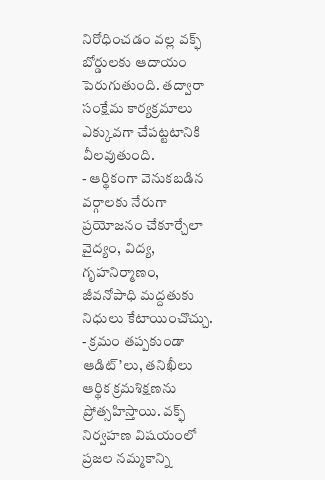నిరోధించడం వల్ల వక్ఫ్ బోర్డులకు ఆదాయం పెరుగుతుంది. తద్వారా సంక్షేమ కార్యక్రమాలు ఎక్కువగా చేపట్టటానికి వీలవుతుంది.
- ఆర్థికంగా వెనుకబడిన వర్గాలకు నేరుగా ప్రయోజనం చేకూర్చేలా వైద్యం, విద్య, గృహనిర్మాణం, జీవనోపాధి మద్దతుకు నిధులు కేటాయించొచ్చు.
- క్రమం తప్పకుండా ఆడిట్’లు, తనిఖీలు ఆర్థిక క్రమశిక్షణను ప్రోత్సహిస్తాయి. వక్ఫ్ నిర్వహణ విషయంలో ప్రజల నమ్మకాన్ని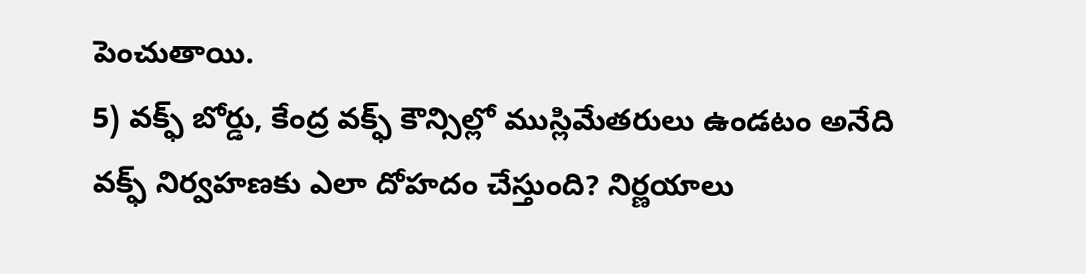పెంచుతాయి.
5) వక్ఫ్ బోర్డు, కేంద్ర వక్ఫ్ కౌన్సిల్లో ముస్లిమేతరులు ఉండటం అనేది వక్ఫ్ నిర్వహణకు ఎలా దోహదం చేస్తుంది? నిర్ణయాలు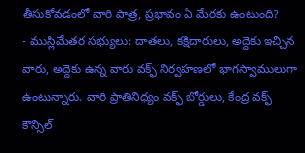తీసుకోవడంలో వారి పాత్ర, ప్రభావం ఏ మేరకు ఉంటుంది?
- ముస్లిమేతర సభ్యులు: దాతలు, కక్షిదారులు, అద్దెకు ఇచ్చిన వారు, అద్దెకు ఉన్న వారు వక్ఫ్ నిర్వహణలో భాగస్వాములుగా ఉంటున్నారు. వారి ప్రాతినిధ్యం వక్ఫ్ బోర్డులు, కేంద్ర వక్ఫ్ కౌన్సిల్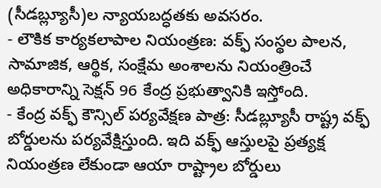(సీడబ్ల్యూసీ)ల న్యాయబద్ధతకు అవసరం.
- లౌకిక కార్యకలాపాల నియంత్రణ: వక్ఫ్ సంస్థల పాలన, సామాజిక, ఆర్థిక, సంక్షేమ అంశాలను నియంత్రించే అధికారాన్ని సెక్షన్ 96 కేంద్ర ప్రభుత్వానికి ఇస్తోంది.
- కేంద్ర వక్ఫ్ కౌన్సిల్ పర్యవేక్షణ పాత్ర: సీడబ్ల్యూసీ రాష్ట్ర వక్ఫ్ బోర్డులను పర్యవేక్షిస్తుంది. ఇది వక్ఫ్ ఆస్తులపై ప్రత్యక్ష నియంత్రణ లేకుండా ఆయా రాష్ట్రాల బోర్డులు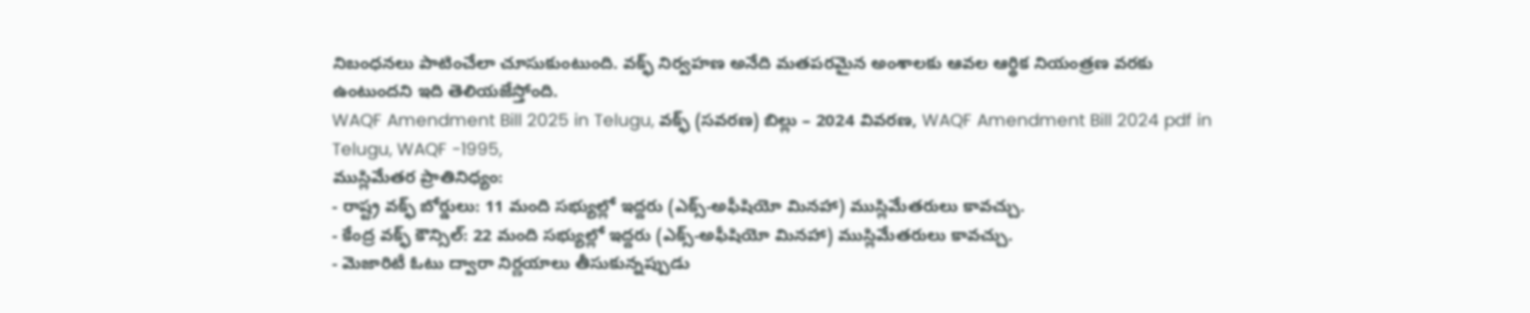నిబంధనలు పాటించేలా చూసుకుంటుంది. వక్ఫ్ నిర్వహణ అనేది మతపరమైన అంశాలకు ఆవల ఆర్థిక నియంత్రణ వరకు ఉంటుందని ఇది తెలియజేస్తోంది.
WAQF Amendment Bill 2025 in Telugu, వక్ఫ్ (సవరణ) బిల్లు – 2024 వివరణ, WAQF Amendment Bill 2024 pdf in Telugu, WAQF -1995,
ముస్లిమేతర ప్రాతినిధ్యం:
- రాష్ట్ర వక్ఫ్ బోర్డులు: 11 మంది సభ్యుల్లో ఇద్దరు (ఎక్స్-అఫీషియో మినహా) ముస్లిమేతరులు కావచ్చు.
- కేంద్ర వక్ఫ్ కౌన్సిల్: 22 మంది సభ్యుల్లో ఇద్దరు (ఎక్స్-అఫీషియో మినహా) ముస్లిమేతరులు కావచ్చు.
- మెజారిటీ ఓటు ద్వారా నిర్ణయాలు తీసుకున్నప్పుడు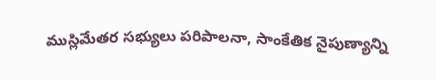ముస్లిమేతర సభ్యులు పరిపాలనా, సాంకేతిక నైపుణ్యాన్ని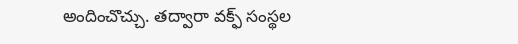అందించొచ్చు. తద్వారా వక్ఫ్ సంస్థల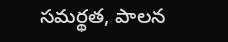సమర్థత, పాలన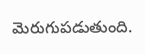మెరుగుపడుతుంది.